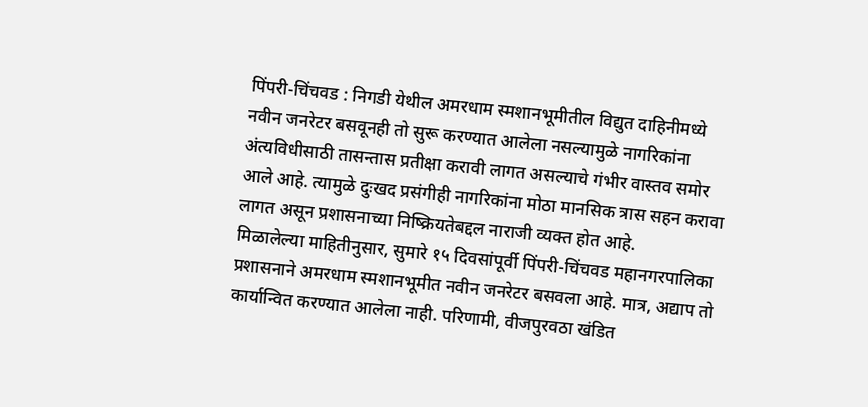पिंपरी-चिंचवड : निगडी येथील अमरधाम स्मशानभूमीतील विद्युत दाहिनीमध्ये नवीन जनरेटर बसवूनही तो सुरू करण्यात आलेला नसल्यामुळे नागरिकांना अंत्यविधीसाठी तासन्तास प्रतीक्षा करावी लागत असल्याचे गंभीर वास्तव समोर आले आहे. त्यामुळे दुःखद प्रसंगीही नागरिकांना मोठा मानसिक त्रास सहन करावा लागत असून प्रशासनाच्या निष्क्रियतेबद्दल नाराजी व्यक्त होत आहे.
मिळालेल्या माहितीनुसार, सुमारे १५ दिवसांपूर्वी पिंपरी-चिंचवड महानगरपालिका प्रशासनाने अमरधाम स्मशानभूमीत नवीन जनरेटर बसवला आहे. मात्र, अद्याप तो कार्यान्वित करण्यात आलेला नाही. परिणामी, वीजपुरवठा खंडित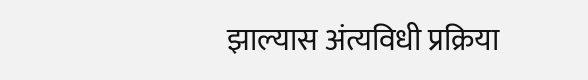झाल्यास अंत्यविधी प्रक्रिया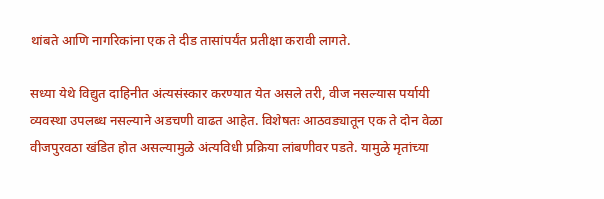थांबते आणि नागरिकांना एक ते दीड तासांपर्यंत प्रतीक्षा करावी लागते.

सध्या येथे विद्युत दाहिनीत अंत्यसंस्कार करण्यात येत असले तरी, वीज नसल्यास पर्यायी व्यवस्था उपलब्ध नसल्याने अडचणी वाढत आहेत. विशेषतः आठवड्यातून एक ते दोन वेळा वीजपुरवठा खंडित होत असल्यामुळे अंत्यविधी प्रक्रिया लांबणीवर पडते. यामुळे मृतांच्या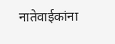नातेवाईकांना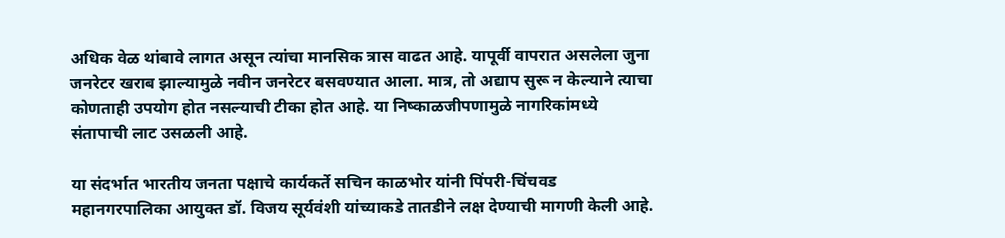अधिक वेळ थांबावे लागत असून त्यांचा मानसिक त्रास वाढत आहे. यापूर्वी वापरात असलेला जुना जनरेटर खराब झाल्यामुळे नवीन जनरेटर बसवण्यात आला. मात्र, तो अद्याप सुरू न केल्याने त्याचा कोणताही उपयोग होत नसल्याची टीका होत आहे. या निष्काळजीपणामुळे नागरिकांमध्ये संतापाची लाट उसळली आहे.

या संदर्भात भारतीय जनता पक्षाचे कार्यकर्ते सचिन काळभोर यांनी पिंपरी-चिंचवड महानगरपालिका आयुक्त डॉ. विजय सूर्यवंशी यांच्याकडे तातडीने लक्ष देण्याची मागणी केली आहे.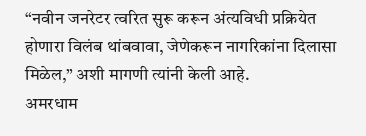“नवीन जनरेटर त्वरित सुरू करून अंत्यविधी प्रक्रियेत होणारा विलंब थांबवावा, जेणेकरून नागरिकांना दिलासा मिळेल,” अशी मागणी त्यांनी केली आहे.
अमरधाम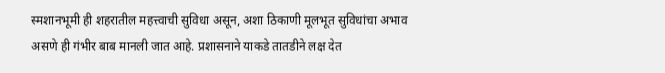स्मशानभूमी ही शहरातील महत्त्वाची सुविधा असून, अशा ठिकाणी मूलभूत सुविधांचा अभाव असणे ही गंभीर बाब मानली जात आहे. प्रशासनाने याकडे तातडीने लक्ष देत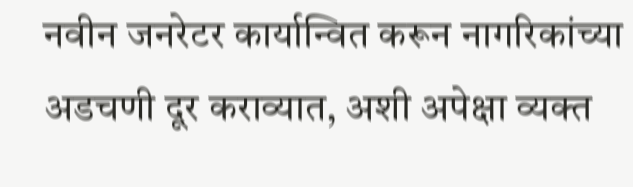नवीन जनरेटर कार्यान्वित करून नागरिकांच्या अडचणी दूर कराव्यात, अशी अपेक्षा व्यक्त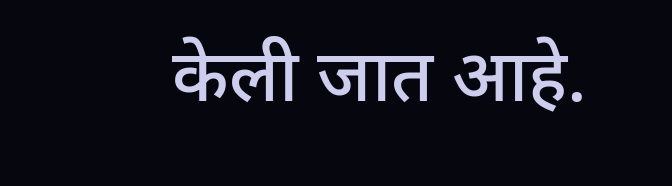केली जात आहे.